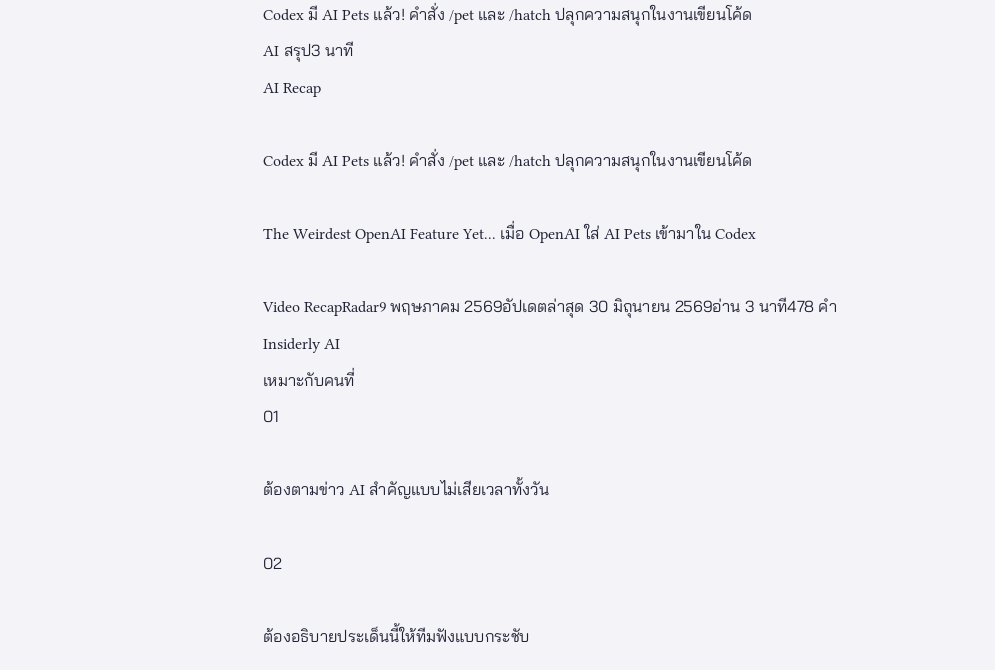Codex มี AI Pets แล้ว! คำสั่ง /pet และ /hatch ปลุกความสนุกในงานเขียนโค้ด
AI สรุป3 นาที
AI Recap

Codex มี AI Pets แล้ว! คำสั่ง /pet และ /hatch ปลุกความสนุกในงานเขียนโค้ด

The Weirdest OpenAI Feature Yet... เมื่อ OpenAI ใส่ AI Pets เข้ามาใน Codex

Video RecapRadar9 พฤษภาคม 2569อัปเดตล่าสุด 30 มิถุนายน 2569อ่าน 3 นาที478 คำInsiderly AI
เหมาะกับคนที่
01

ต้องตามข่าว AI สำคัญแบบไม่เสียเวลาทั้งวัน

02

ต้องอธิบายประเด็นนี้ให้ทีมฟังแบบกระชับ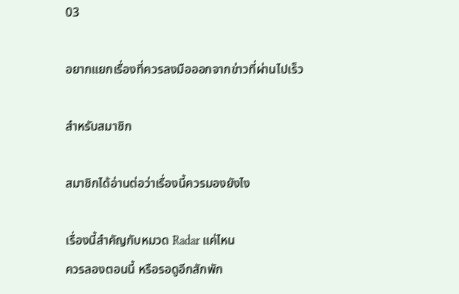03

อยากแยกเรื่องที่ควรลงมือออกจากข่าวที่ผ่านไปเร็ว

สำหรับสมาชิก

สมาชิกได้อ่านต่อว่าเรื่องนี้ควรมองยังไง

เรื่องนี้สำคัญกับหมวด Radar แค่ไหน
ควรลองตอนนี้ หรือรอดูอีกสักพัก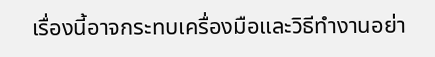เรื่องนี้อาจกระทบเครื่องมือและวิธีทำงานอย่า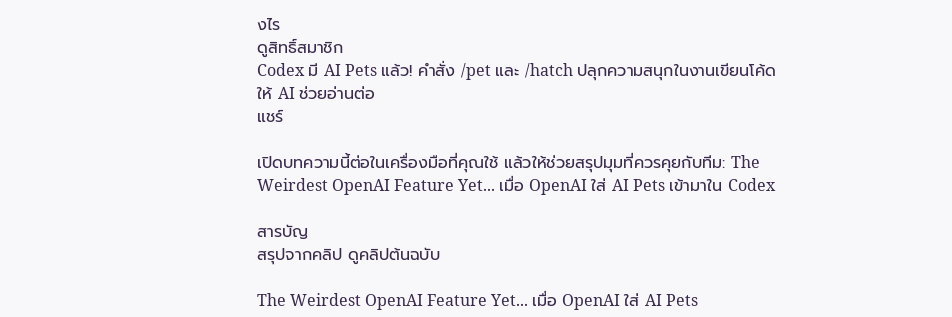งไร
ดูสิทธิ์สมาชิก
Codex มี AI Pets แล้ว! คำสั่ง /pet และ /hatch ปลุกความสนุกในงานเขียนโค้ด
ให้ AI ช่วยอ่านต่อ
แชร์

เปิดบทความนี้ต่อในเครื่องมือที่คุณใช้ แล้วให้ช่วยสรุปมุมที่ควรคุยกับทีม: The Weirdest OpenAI Feature Yet... เมื่อ OpenAI ใส่ AI Pets เข้ามาใน Codex

สารบัญ
สรุปจากคลิป ดูคลิปต้นฉบับ

The Weirdest OpenAI Feature Yet... เมื่อ OpenAI ใส่ AI Pets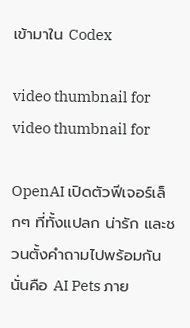เข้ามาใน Codex

video thumbnail for
video thumbnail for

OpenAI เปิดตัวฟีเจอร์เล็กๆ ที่ทั้งแปลก น่ารัก และชวนตั้งคำถามไปพร้อมกัน นั่นคือ AI Pets ภาย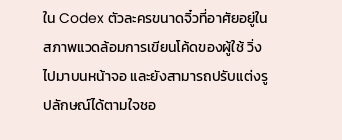ใน Codex ตัวละครขนาดจิ๋วที่อาศัยอยู่ในสภาพแวดล้อมการเขียนโค้ดของผู้ใช้ วิ่งไปมาบนหน้าจอ และยังสามารถปรับแต่งรูปลักษณ์ได้ตามใจชอ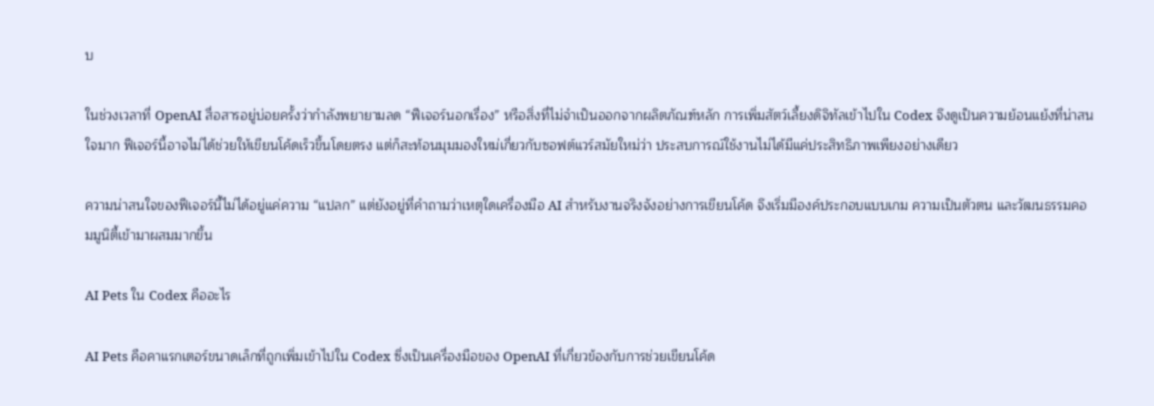บ

ในช่วงเวลาที่ OpenAI สื่อสารอยู่บ่อยครั้งว่ากำลังพยายามลด “ฟีเจอร์นอกเรื่อง” หรือสิ่งที่ไม่จำเป็นออกจากผลิตภัณฑ์หลัก การเพิ่มสัตว์เลี้ยงดิจิทัลเข้าไปใน Codex จึงดูเป็นความย้อนแย้งที่น่าสนใจมาก ฟีเจอร์นี้อาจไม่ได้ช่วยให้เขียนโค้ดเร็วขึ้นโดยตรง แต่ก็สะท้อนมุมมองใหม่เกี่ยวกับซอฟต์แวร์สมัยใหม่ว่า ประสบการณ์ใช้งานไม่ได้มีแค่ประสิทธิภาพเพียงอย่างเดียว

ความน่าสนใจของฟีเจอร์นี้ไม่ได้อยู่แค่ความ “แปลก” แต่ยังอยู่ที่คำถามว่าเหตุใดเครื่องมือ AI สำหรับงานจริงจังอย่างการเขียนโค้ด จึงเริ่มมีองค์ประกอบแบบเกม ความเป็นตัวตน และวัฒนธรรมคอมมูนิตี้เข้ามาผสมมากขึ้น

AI Pets ใน Codex คืออะไร

AI Pets คือคาแรกเตอร์ขนาดเล็กที่ถูกเพิ่มเข้าไปใน Codex ซึ่งเป็นเครื่องมือของ OpenAI ที่เกี่ยวข้องกับการช่วยเขียนโค้ด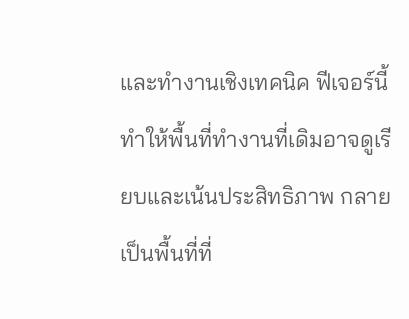และทำงานเชิงเทคนิค ฟีเจอร์นี้ทำให้พื้นที่ทำงานที่เดิมอาจดูเรียบและเน้นประสิทธิภาพ กลายเป็นพื้นที่ที่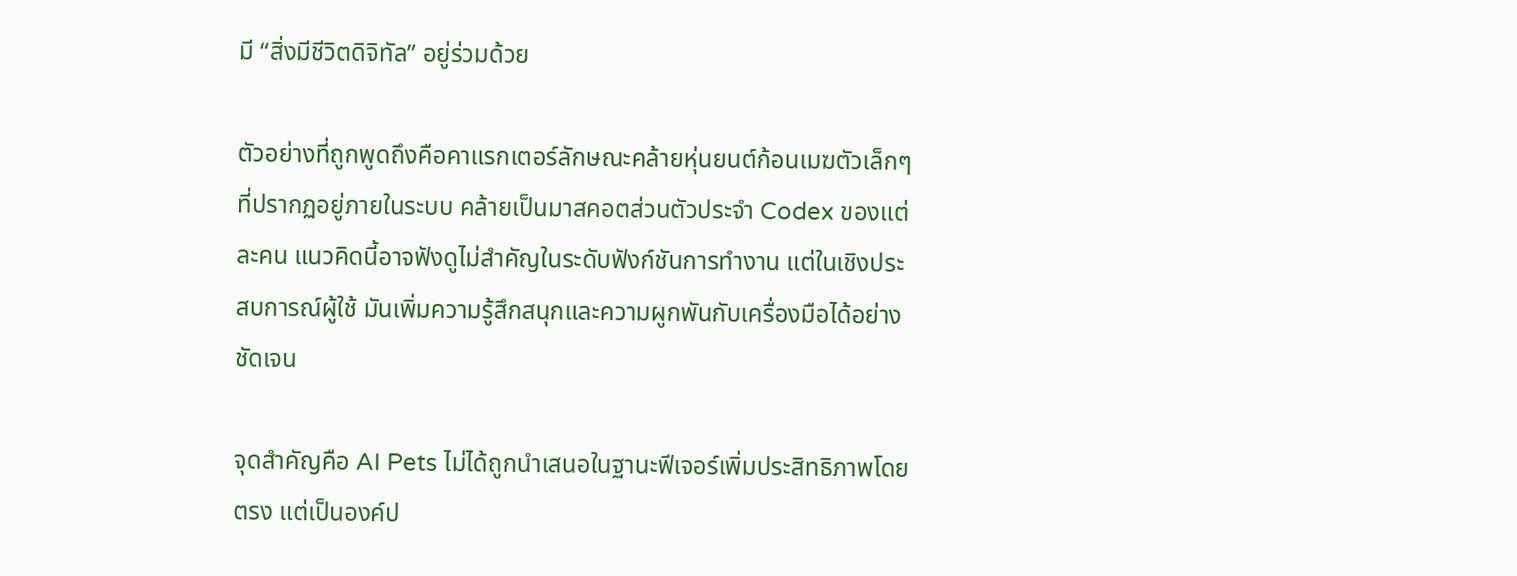มี “สิ่งมีชีวิตดิจิทัล” อยู่ร่วมด้วย

ตัวอย่างที่ถูกพูดถึงคือคาแรกเตอร์ลักษณะคล้ายหุ่นยนต์ก้อนเมฆตัวเล็กๆ ที่ปรากฏอยู่ภายในระบบ คล้ายเป็นมาสคอตส่วนตัวประจำ Codex ของแต่ละคน แนวคิดนี้อาจฟังดูไม่สำคัญในระดับฟังก์ชันการทำงาน แต่ในเชิงประสบการณ์ผู้ใช้ มันเพิ่มความรู้สึกสนุกและความผูกพันกับเครื่องมือได้อย่างชัดเจน

จุดสำคัญคือ AI Pets ไม่ได้ถูกนำเสนอในฐานะฟีเจอร์เพิ่มประสิทธิภาพโดยตรง แต่เป็นองค์ป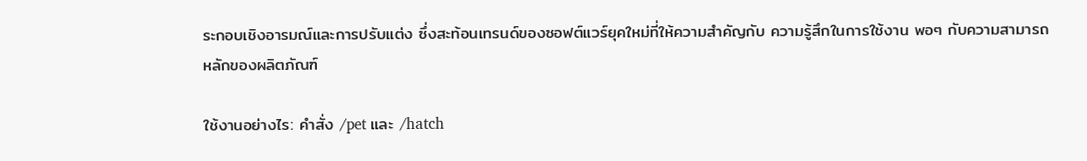ระกอบเชิงอารมณ์และการปรับแต่ง ซึ่งสะท้อนเทรนด์ของซอฟต์แวร์ยุคใหม่ที่ให้ความสำคัญกับ ความรู้สึกในการใช้งาน พอๆ กับความสามารถหลักของผลิตภัณฑ์

ใช้งานอย่างไร: คำสั่ง /pet และ /hatch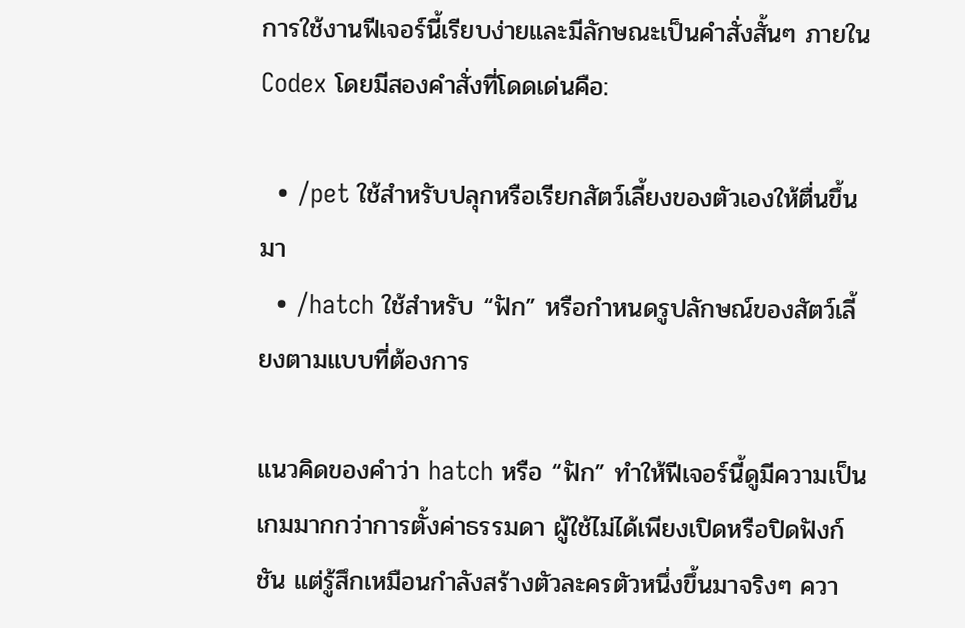การใช้งานฟีเจอร์นี้เรียบง่ายและมีลักษณะเป็นคำสั่งสั้นๆ ภายใน Codex โดยมีสองคำสั่งที่โดดเด่นคือ:

  • /pet ใช้สำหรับปลุกหรือเรียกสัตว์เลี้ยงของตัวเองให้ตื่นขึ้นมา
  • /hatch ใช้สำหรับ “ฟัก” หรือกำหนดรูปลักษณ์ของสัตว์เลี้ยงตามแบบที่ต้องการ

แนวคิดของคำว่า hatch หรือ “ฟัก” ทำให้ฟีเจอร์นี้ดูมีความเป็นเกมมากกว่าการตั้งค่าธรรมดา ผู้ใช้ไม่ได้เพียงเปิดหรือปิดฟังก์ชัน แต่รู้สึกเหมือนกำลังสร้างตัวละครตัวหนึ่งขึ้นมาจริงๆ ควา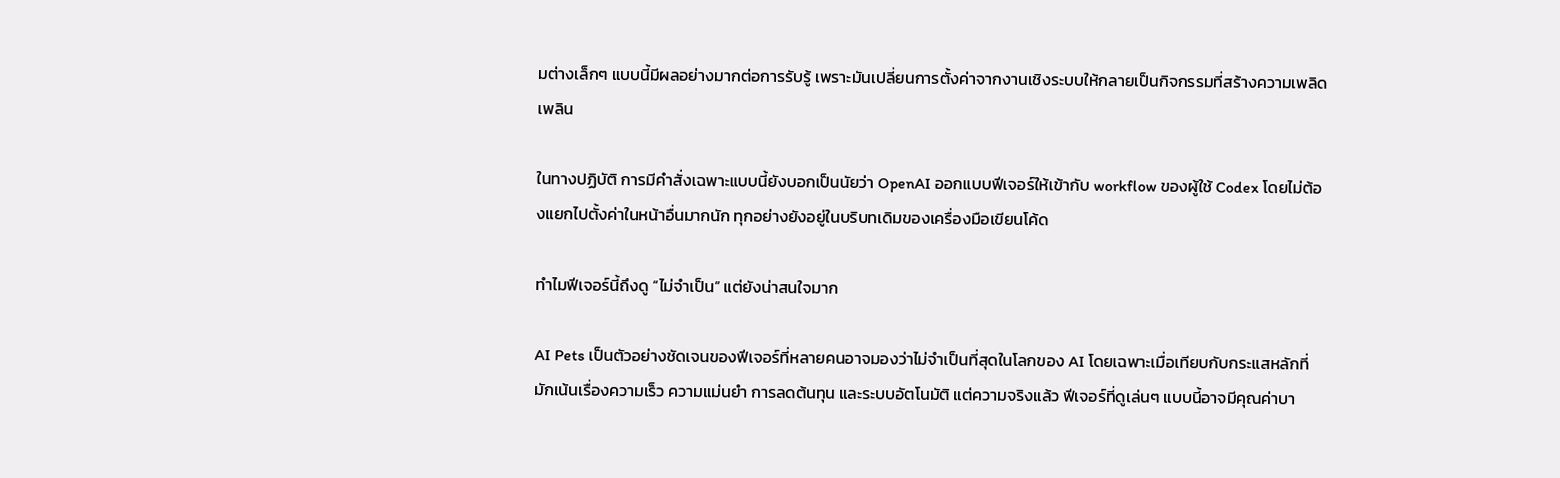มต่างเล็กๆ แบบนี้มีผลอย่างมากต่อการรับรู้ เพราะมันเปลี่ยนการตั้งค่าจากงานเชิงระบบให้กลายเป็นกิจกรรมที่สร้างความเพลิดเพลิน

ในทางปฏิบัติ การมีคำสั่งเฉพาะแบบนี้ยังบอกเป็นนัยว่า OpenAI ออกแบบฟีเจอร์ให้เข้ากับ workflow ของผู้ใช้ Codex โดยไม่ต้องแยกไปตั้งค่าในหน้าอื่นมากนัก ทุกอย่างยังอยู่ในบริบทเดิมของเครื่องมือเขียนโค้ด

ทำไมฟีเจอร์นี้ถึงดู “ไม่จำเป็น” แต่ยังน่าสนใจมาก

AI Pets เป็นตัวอย่างชัดเจนของฟีเจอร์ที่หลายคนอาจมองว่าไม่จำเป็นที่สุดในโลกของ AI โดยเฉพาะเมื่อเทียบกับกระแสหลักที่มักเน้นเรื่องความเร็ว ความแม่นยำ การลดต้นทุน และระบบอัตโนมัติ แต่ความจริงแล้ว ฟีเจอร์ที่ดูเล่นๆ แบบนี้อาจมีคุณค่าบา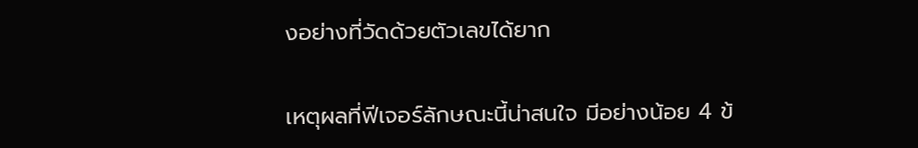งอย่างที่วัดด้วยตัวเลขได้ยาก

เหตุผลที่ฟีเจอร์ลักษณะนี้น่าสนใจ มีอย่างน้อย 4 ข้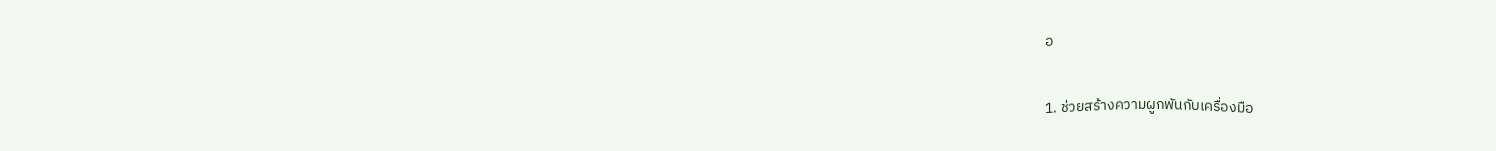อ

1. ช่วยสร้างความผูกพันกับเครื่องมือ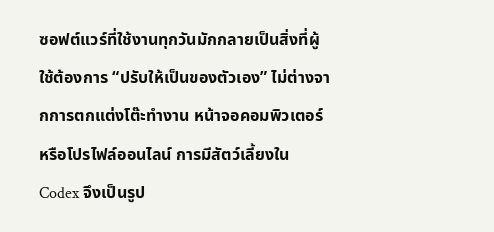ซอฟต์แวร์ที่ใช้งานทุกวันมักกลายเป็นสิ่งที่ผู้ใช้ต้องการ “ปรับให้เป็นของตัวเอง” ไม่ต่างจากการตกแต่งโต๊ะทำงาน หน้าจอคอมพิวเตอร์ หรือโปรไฟล์ออนไลน์ การมีสัตว์เลี้ยงใน Codex จึงเป็นรูป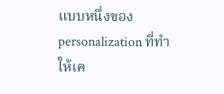แบบหนึ่งของ personalization ที่ทำให้เค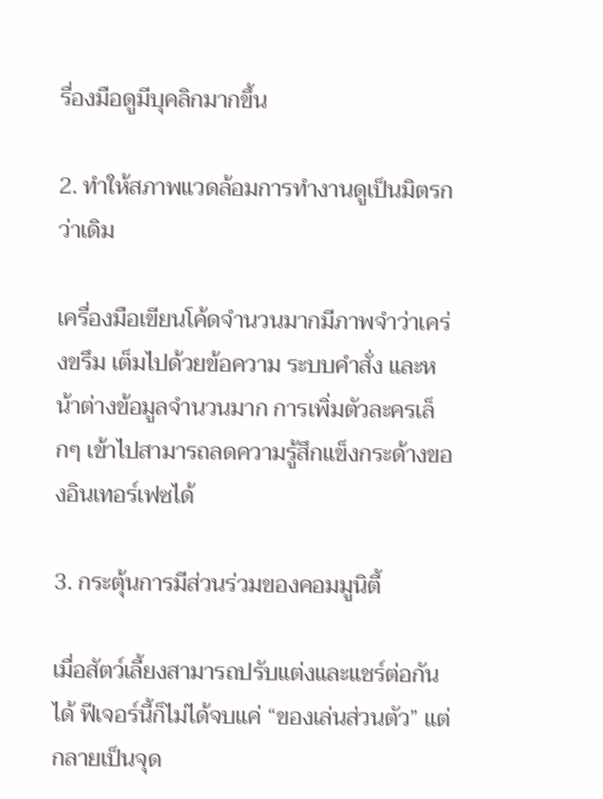รื่องมือดูมีบุคลิกมากขึ้น

2. ทำให้สภาพแวดล้อมการทำงานดูเป็นมิตรกว่าเดิม

เครื่องมือเขียนโค้ดจำนวนมากมีภาพจำว่าเคร่งขรึม เต็มไปด้วยข้อความ ระบบคำสั่ง และหน้าต่างข้อมูลจำนวนมาก การเพิ่มตัวละครเล็กๆ เข้าไปสามารถลดความรู้สึกแข็งกระด้างของอินเทอร์เฟซได้

3. กระตุ้นการมีส่วนร่วมของคอมมูนิตี้

เมื่อสัตว์เลี้ยงสามารถปรับแต่งและแชร์ต่อกันได้ ฟีเจอร์นี้ก็ไม่ได้จบแค่ “ของเล่นส่วนตัว” แต่กลายเป็นจุด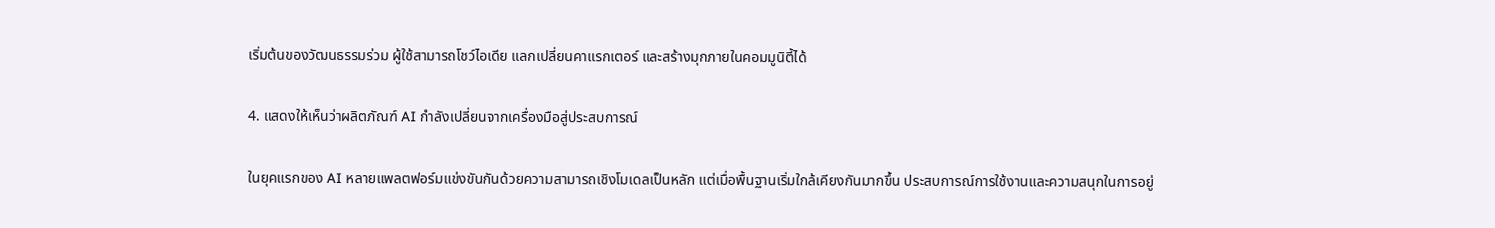เริ่มต้นของวัฒนธรรมร่วม ผู้ใช้สามารถโชว์ไอเดีย แลกเปลี่ยนคาแรกเตอร์ และสร้างมุกภายในคอมมูนิตี้ได้

4. แสดงให้เห็นว่าผลิตภัณฑ์ AI กำลังเปลี่ยนจากเครื่องมือสู่ประสบการณ์

ในยุคแรกของ AI หลายแพลตฟอร์มแข่งขันกันด้วยความสามารถเชิงโมเดลเป็นหลัก แต่เมื่อพื้นฐานเริ่มใกล้เคียงกันมากขึ้น ประสบการณ์การใช้งานและความสนุกในการอยู่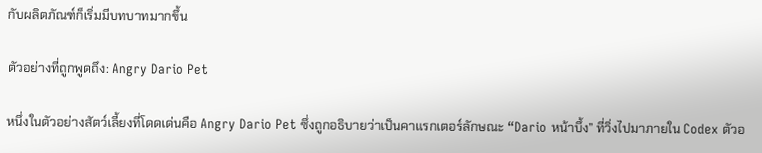กับผลิตภัณฑ์ก็เริ่มมีบทบาทมากขึ้น

ตัวอย่างที่ถูกพูดถึง: Angry Dario Pet

หนึ่งในตัวอย่างสัตว์เลี้ยงที่โดดเด่นคือ Angry Dario Pet ซึ่งถูกอธิบายว่าเป็นคาแรกเตอร์ลักษณะ “Dario หน้าบึ้ง” ที่วิ่งไปมาภายใน Codex ตัวอ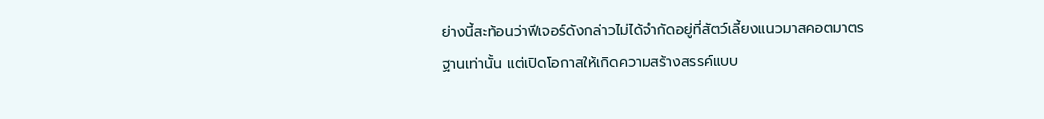ย่างนี้สะท้อนว่าฟีเจอร์ดังกล่าวไม่ได้จำกัดอยู่ที่สัตว์เลี้ยงแนวมาสคอตมาตรฐานเท่านั้น แต่เปิดโอกาสให้เกิดความสร้างสรรค์แบบ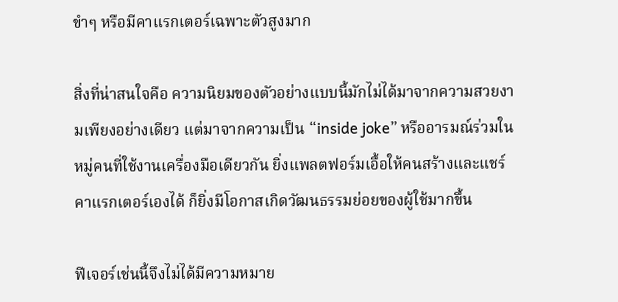ขำๆ หรือมีคาแรกเตอร์เฉพาะตัวสูงมาก

สิ่งที่น่าสนใจคือ ความนิยมของตัวอย่างแบบนี้มักไม่ได้มาจากความสวยงามเพียงอย่างเดียว แต่มาจากความเป็น “inside joke” หรืออารมณ์ร่วมในหมู่คนที่ใช้งานเครื่องมือเดียวกัน ยิ่งแพลตฟอร์มเอื้อให้คนสร้างและแชร์คาแรกเตอร์เองได้ ก็ยิ่งมีโอกาสเกิดวัฒนธรรมย่อยของผู้ใช้มากขึ้น

ฟีเจอร์เช่นนี้จึงไม่ได้มีความหมาย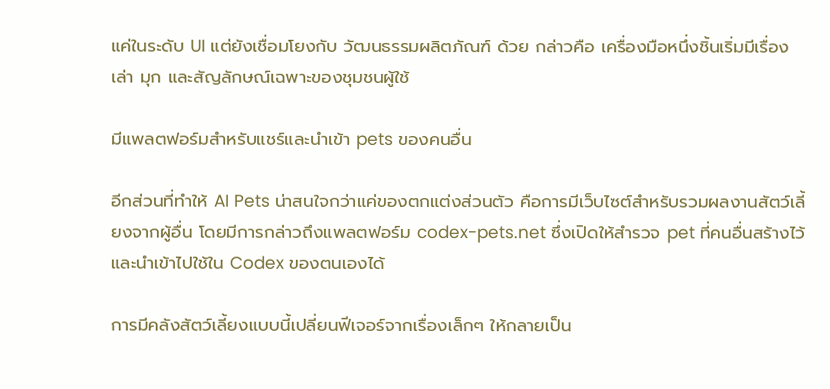แค่ในระดับ UI แต่ยังเชื่อมโยงกับ วัฒนธรรมผลิตภัณฑ์ ด้วย กล่าวคือ เครื่องมือหนึ่งชิ้นเริ่มมีเรื่องเล่า มุก และสัญลักษณ์เฉพาะของชุมชนผู้ใช้

มีแพลตฟอร์มสำหรับแชร์และนำเข้า pets ของคนอื่น

อีกส่วนที่ทำให้ AI Pets น่าสนใจกว่าแค่ของตกแต่งส่วนตัว คือการมีเว็บไซต์สำหรับรวมผลงานสัตว์เลี้ยงจากผู้อื่น โดยมีการกล่าวถึงแพลตฟอร์ม codex-pets.net ซึ่งเปิดให้สำรวจ pet ที่คนอื่นสร้างไว้ และนำเข้าไปใช้ใน Codex ของตนเองได้

การมีคลังสัตว์เลี้ยงแบบนี้เปลี่ยนฟีเจอร์จากเรื่องเล็กๆ ให้กลายเป็น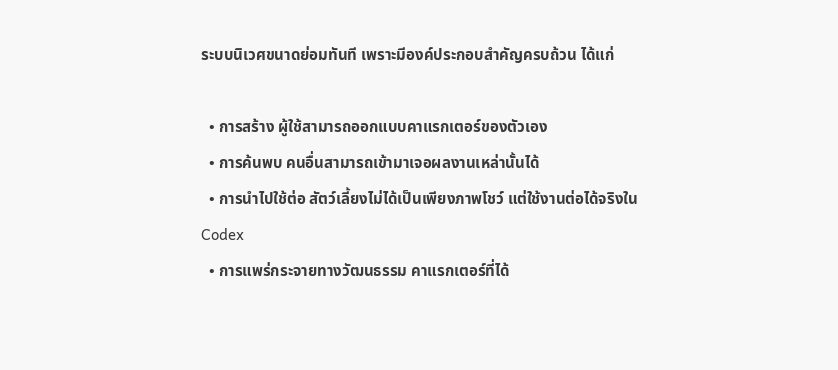ระบบนิเวศขนาดย่อมทันที เพราะมีองค์ประกอบสำคัญครบถ้วน ได้แก่

  • การสร้าง ผู้ใช้สามารถออกแบบคาแรกเตอร์ของตัวเอง
  • การค้นพบ คนอื่นสามารถเข้ามาเจอผลงานเหล่านั้นได้
  • การนำไปใช้ต่อ สัตว์เลี้ยงไม่ได้เป็นเพียงภาพโชว์ แต่ใช้งานต่อได้จริงใน Codex
  • การแพร่กระจายทางวัฒนธรรม คาแรกเตอร์ที่ได้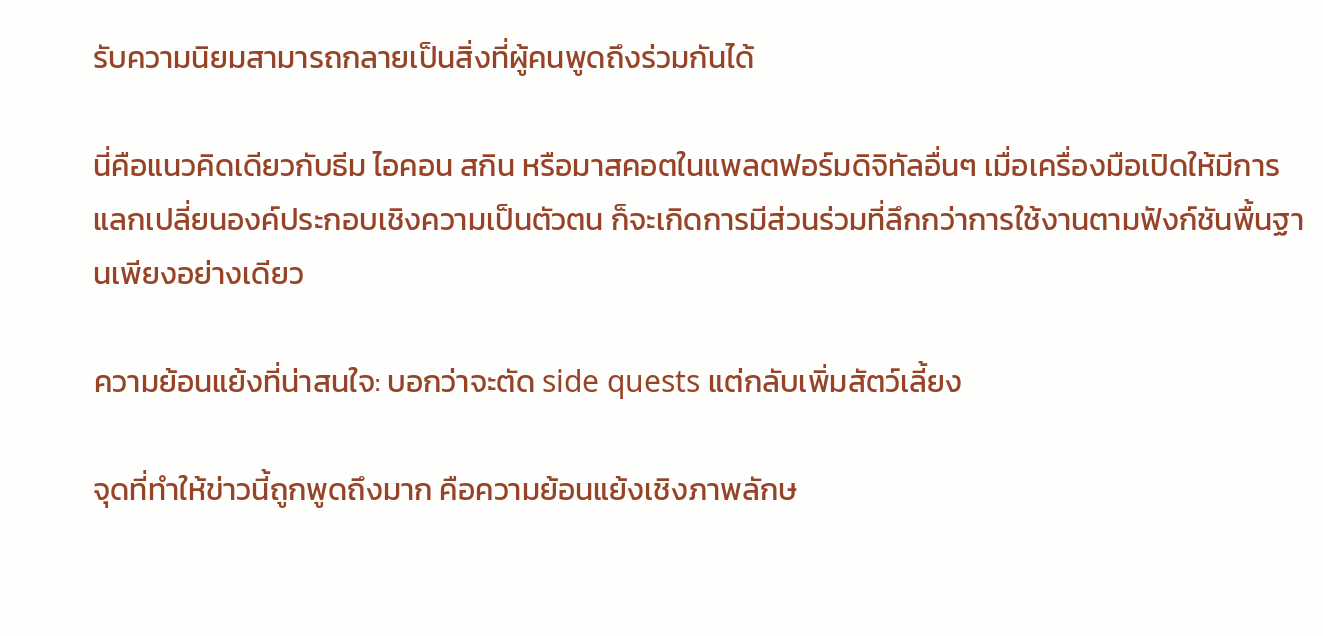รับความนิยมสามารถกลายเป็นสิ่งที่ผู้คนพูดถึงร่วมกันได้

นี่คือแนวคิดเดียวกับธีม ไอคอน สกิน หรือมาสคอตในแพลตฟอร์มดิจิทัลอื่นๆ เมื่อเครื่องมือเปิดให้มีการแลกเปลี่ยนองค์ประกอบเชิงความเป็นตัวตน ก็จะเกิดการมีส่วนร่วมที่ลึกกว่าการใช้งานตามฟังก์ชันพื้นฐานเพียงอย่างเดียว

ความย้อนแย้งที่น่าสนใจ: บอกว่าจะตัด side quests แต่กลับเพิ่มสัตว์เลี้ยง

จุดที่ทำให้ข่าวนี้ถูกพูดถึงมาก คือความย้อนแย้งเชิงภาพลักษ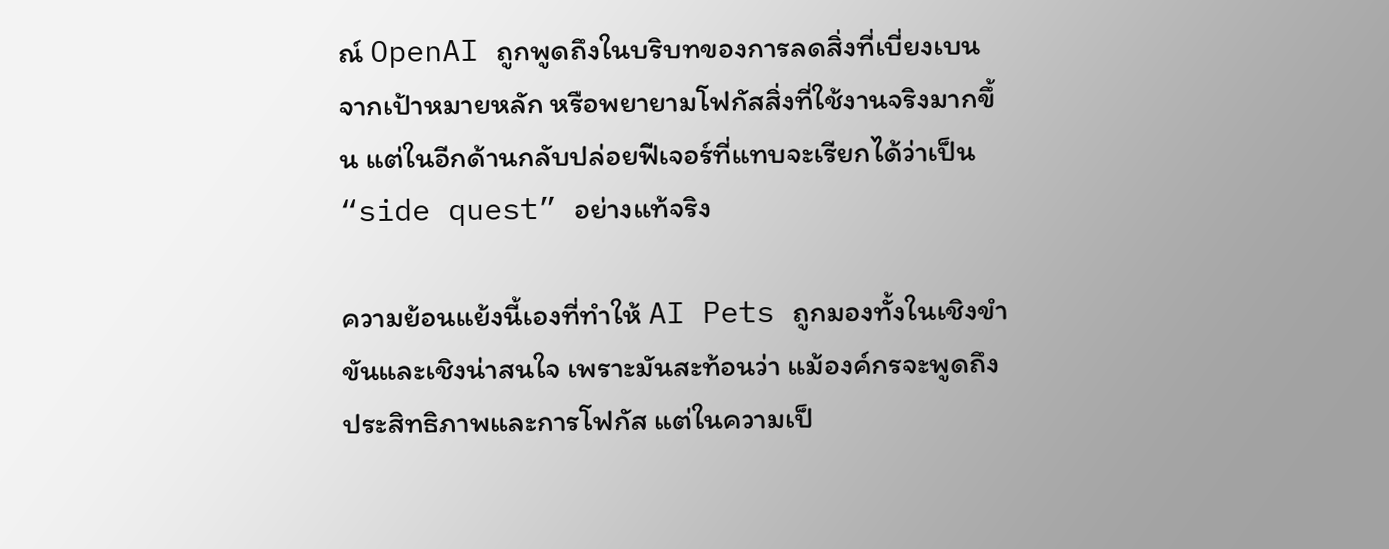ณ์ OpenAI ถูกพูดถึงในบริบทของการลดสิ่งที่เบี่ยงเบนจากเป้าหมายหลัก หรือพยายามโฟกัสสิ่งที่ใช้งานจริงมากขึ้น แต่ในอีกด้านกลับปล่อยฟีเจอร์ที่แทบจะเรียกได้ว่าเป็น “side quest” อย่างแท้จริง

ความย้อนแย้งนี้เองที่ทำให้ AI Pets ถูกมองทั้งในเชิงขำขันและเชิงน่าสนใจ เพราะมันสะท้อนว่า แม้องค์กรจะพูดถึงประสิทธิภาพและการโฟกัส แต่ในความเป็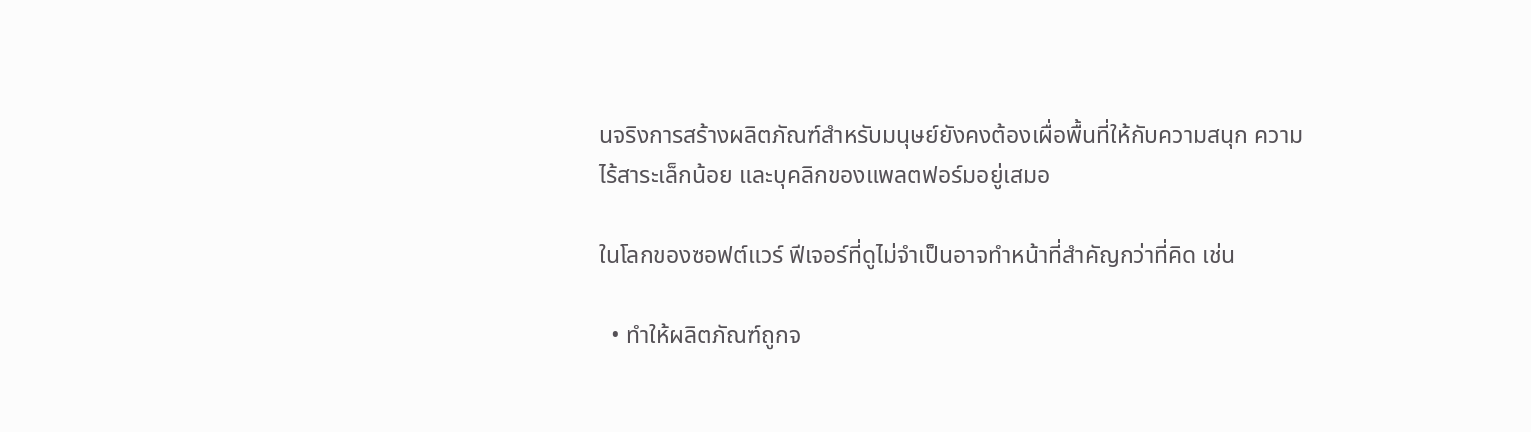นจริงการสร้างผลิตภัณฑ์สำหรับมนุษย์ยังคงต้องเผื่อพื้นที่ให้กับความสนุก ความไร้สาระเล็กน้อย และบุคลิกของแพลตฟอร์มอยู่เสมอ

ในโลกของซอฟต์แวร์ ฟีเจอร์ที่ดูไม่จำเป็นอาจทำหน้าที่สำคัญกว่าที่คิด เช่น

  • ทำให้ผลิตภัณฑ์ถูกจ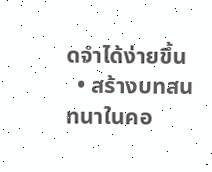ดจำได้ง่ายขึ้น
  • สร้างบทสนทนาในคอ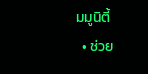มมูนิตี้
  • ช่วย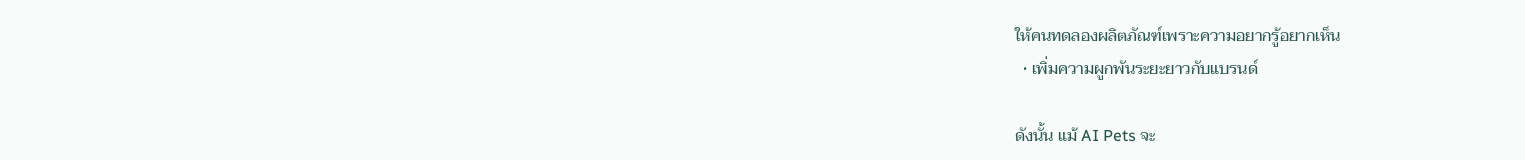ให้คนทดลองผลิตภัณฑ์เพราะความอยากรู้อยากเห็น
  • เพิ่มความผูกพันระยะยาวกับแบรนด์

ดังนั้น แม้ AI Pets จะ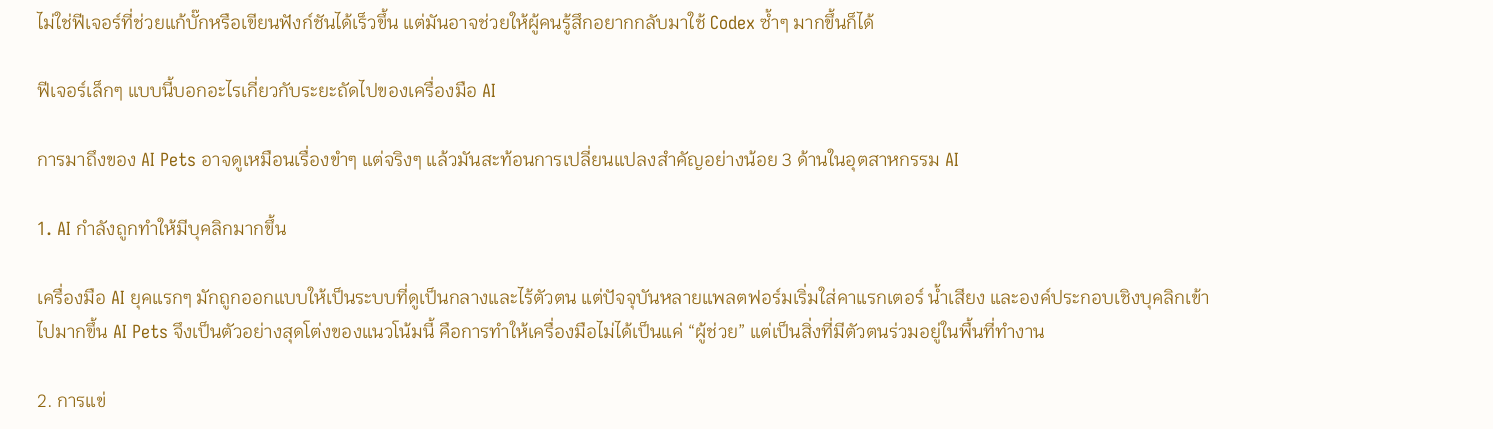ไม่ใช่ฟีเจอร์ที่ช่วยแก้บั๊กหรือเขียนฟังก์ชันได้เร็วขึ้น แต่มันอาจช่วยให้ผู้คนรู้สึกอยากกลับมาใช้ Codex ซ้ำๆ มากขึ้นก็ได้

ฟีเจอร์เล็กๆ แบบนี้บอกอะไรเกี่ยวกับระยะถัดไปของเครื่องมือ AI

การมาถึงของ AI Pets อาจดูเหมือนเรื่องขำๆ แต่จริงๆ แล้วมันสะท้อนการเปลี่ยนแปลงสำคัญอย่างน้อย 3 ด้านในอุตสาหกรรม AI

1. AI กำลังถูกทำให้มีบุคลิกมากขึ้น

เครื่องมือ AI ยุคแรกๆ มักถูกออกแบบให้เป็นระบบที่ดูเป็นกลางและไร้ตัวตน แต่ปัจจุบันหลายแพลตฟอร์มเริ่มใส่คาแรกเตอร์ น้ำเสียง และองค์ประกอบเชิงบุคลิกเข้าไปมากขึ้น AI Pets จึงเป็นตัวอย่างสุดโต่งของแนวโน้มนี้ คือการทำให้เครื่องมือไม่ได้เป็นแค่ “ผู้ช่วย” แต่เป็นสิ่งที่มีตัวตนร่วมอยู่ในพื้นที่ทำงาน

2. การแข่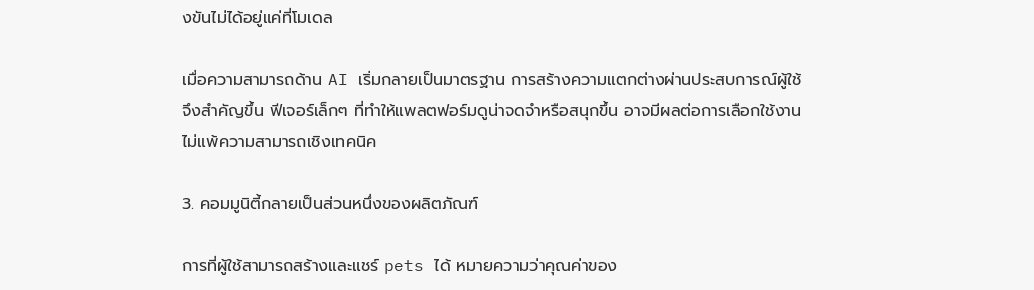งขันไม่ได้อยู่แค่ที่โมเดล

เมื่อความสามารถด้าน AI เริ่มกลายเป็นมาตรฐาน การสร้างความแตกต่างผ่านประสบการณ์ผู้ใช้จึงสำคัญขึ้น ฟีเจอร์เล็กๆ ที่ทำให้แพลตฟอร์มดูน่าจดจำหรือสนุกขึ้น อาจมีผลต่อการเลือกใช้งานไม่แพ้ความสามารถเชิงเทคนิค

3. คอมมูนิตี้กลายเป็นส่วนหนึ่งของผลิตภัณฑ์

การที่ผู้ใช้สามารถสร้างและแชร์ pets ได้ หมายความว่าคุณค่าของ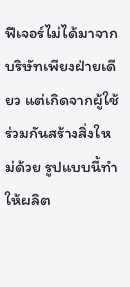ฟีเจอร์ไม่ได้มาจากบริษัทเพียงฝ่ายเดียว แต่เกิดจากผู้ใช้ร่วมกันสร้างสิ่งใหม่ด้วย รูปแบบนี้ทำให้ผลิต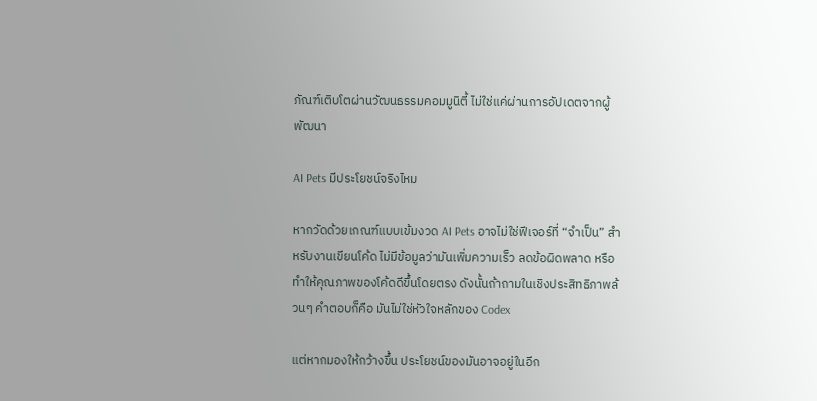ภัณฑ์เติบโตผ่านวัฒนธรรมคอมมูนิตี้ ไม่ใช่แค่ผ่านการอัปเดตจากผู้พัฒนา

AI Pets มีประโยชน์จริงไหม

หากวัดด้วยเกณฑ์แบบเข้มงวด AI Pets อาจไม่ใช่ฟีเจอร์ที่ “จำเป็น” สำหรับงานเขียนโค้ด ไม่มีข้อมูลว่ามันเพิ่มความเร็ว ลดข้อผิดพลาด หรือทำให้คุณภาพของโค้ดดีขึ้นโดยตรง ดังนั้นถ้าถามในเชิงประสิทธิภาพล้วนๆ คำตอบก็คือ มันไม่ใช่หัวใจหลักของ Codex

แต่หากมองให้กว้างขึ้น ประโยชน์ของมันอาจอยู่ในอีก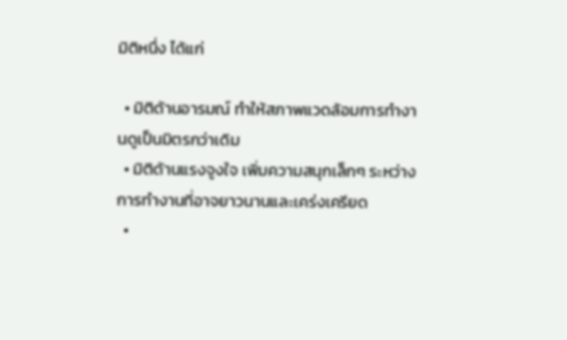มิติหนึ่ง ได้แก่

  • มิติด้านอารมณ์ ทำให้สภาพแวดล้อมการทำงานดูเป็นมิตรกว่าเดิม
  • มิติด้านแรงจูงใจ เพิ่มความสนุกเล็กๆ ระหว่างการทำงานที่อาจยาวนานและเคร่งเครียด
  •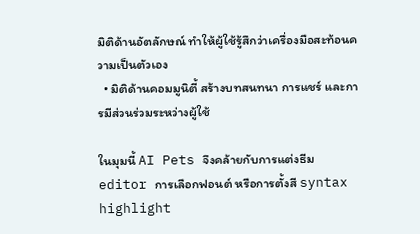มิติด้านอัตลักษณ์ ทำให้ผู้ใช้รู้สึกว่าเครื่องมือสะท้อนความเป็นตัวเอง
  • มิติด้านคอมมูนิตี้ สร้างบทสนทนา การแชร์ และการมีส่วนร่วมระหว่างผู้ใช้

ในมุมนี้ AI Pets จึงคล้ายกับการแต่งธีม editor การเลือกฟอนต์ หรือการตั้งสี syntax highlight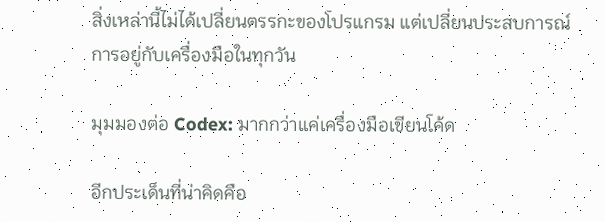สิ่งเหล่านี้ไม่ได้เปลี่ยนตรรกะของโปรแกรม แต่เปลี่ยนประสบการณ์การอยู่กับเครื่องมือในทุกวัน

มุมมองต่อ Codex: มากกว่าแค่เครื่องมือเขียนโค้ด

อีกประเด็นที่น่าคิดคือ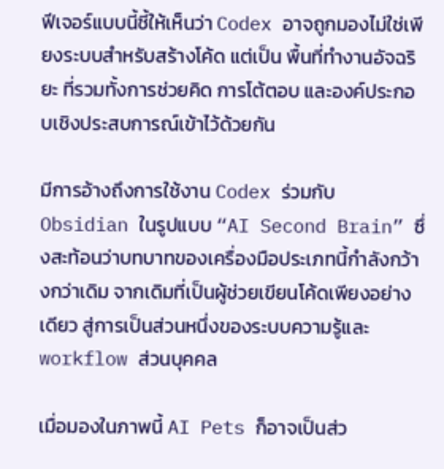ฟีเจอร์แบบนี้ชี้ให้เห็นว่า Codex อาจถูกมองไม่ใช่เพียงระบบสำหรับสร้างโค้ด แต่เป็น พื้นที่ทำงานอัจฉริยะ ที่รวมทั้งการช่วยคิด การโต้ตอบ และองค์ประกอบเชิงประสบการณ์เข้าไว้ด้วยกัน

มีการอ้างถึงการใช้งาน Codex ร่วมกับ Obsidian ในรูปแบบ “AI Second Brain” ซึ่งสะท้อนว่าบทบาทของเครื่องมือประเภทนี้กำลังกว้างกว่าเดิม จากเดิมที่เป็นผู้ช่วยเขียนโค้ดเพียงอย่างเดียว สู่การเป็นส่วนหนึ่งของระบบความรู้และ workflow ส่วนบุคคล

เมื่อมองในภาพนี้ AI Pets ก็อาจเป็นส่ว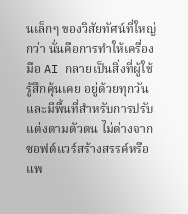นเล็กๆ ของวิสัยทัศน์ที่ใหญ่กว่า นั่นคือการทำให้เครื่องมือ AI กลายเป็นสิ่งที่ผู้ใช้รู้สึกคุ้นเคย อยู่ด้วยทุกวัน และมีพื้นที่สำหรับการปรับแต่งตามตัวตน ไม่ต่างจากซอฟต์แวร์สร้างสรรค์หรือแพ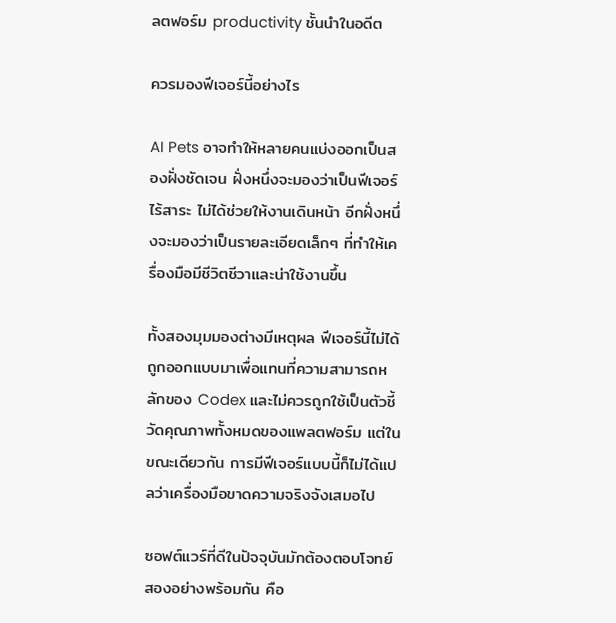ลตฟอร์ม productivity ชั้นนำในอดีต

ควรมองฟีเจอร์นี้อย่างไร

AI Pets อาจทำให้หลายคนแบ่งออกเป็นสองฝั่งชัดเจน ฝั่งหนึ่งจะมองว่าเป็นฟีเจอร์ไร้สาระ ไม่ได้ช่วยให้งานเดินหน้า อีกฝั่งหนึ่งจะมองว่าเป็นรายละเอียดเล็กๆ ที่ทำให้เครื่องมือมีชีวิตชีวาและน่าใช้งานขึ้น

ทั้งสองมุมมองต่างมีเหตุผล ฟีเจอร์นี้ไม่ได้ถูกออกแบบมาเพื่อแทนที่ความสามารถหลักของ Codex และไม่ควรถูกใช้เป็นตัวชี้วัดคุณภาพทั้งหมดของแพลตฟอร์ม แต่ในขณะเดียวกัน การมีฟีเจอร์แบบนี้ก็ไม่ได้แปลว่าเครื่องมือขาดความจริงจังเสมอไป

ซอฟต์แวร์ที่ดีในปัจจุบันมักต้องตอบโจทย์สองอย่างพร้อมกัน คือ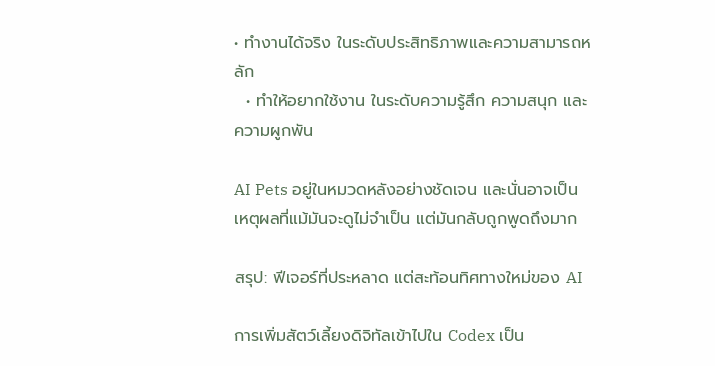• ทำงานได้จริง ในระดับประสิทธิภาพและความสามารถหลัก
  • ทำให้อยากใช้งาน ในระดับความรู้สึก ความสนุก และความผูกพัน

AI Pets อยู่ในหมวดหลังอย่างชัดเจน และนั่นอาจเป็นเหตุผลที่แม้มันจะดูไม่จำเป็น แต่มันกลับถูกพูดถึงมาก

สรุป: ฟีเจอร์ที่ประหลาด แต่สะท้อนทิศทางใหม่ของ AI

การเพิ่มสัตว์เลี้ยงดิจิทัลเข้าไปใน Codex เป็น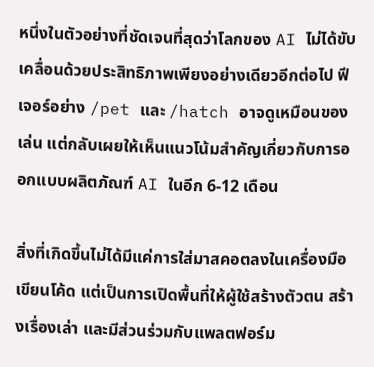หนึ่งในตัวอย่างที่ชัดเจนที่สุดว่าโลกของ AI ไม่ได้ขับเคลื่อนด้วยประสิทธิภาพเพียงอย่างเดียวอีกต่อไป ฟีเจอร์อย่าง /pet และ /hatch อาจดูเหมือนของเล่น แต่กลับเผยให้เห็นแนวโน้มสำคัญเกี่ยวกับการออกแบบผลิตภัณฑ์ AI ในอีก 6-12 เดือน

สิ่งที่เกิดขึ้นไม่ได้มีแค่การใส่มาสคอตลงในเครื่องมือเขียนโค้ด แต่เป็นการเปิดพื้นที่ให้ผู้ใช้สร้างตัวตน สร้างเรื่องเล่า และมีส่วนร่วมกับแพลตฟอร์ม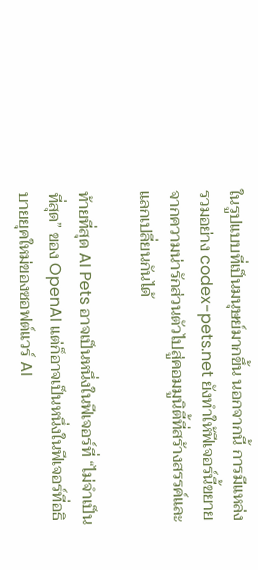ในรูปแบบที่เป็นมนุษย์มากขึ้น นอกจากนี้ การมีแหล่งรวมอย่าง codex-pets.net ยังทำให้ฟีเจอร์นี้ขยายจากความน่ารักส่วนตัวไปสู่คอมมูนิตี้ที่สร้างสรรค์และแลกเปลี่ยนกันได้

ท้ายที่สุด AI Pets อาจเป็นหนึ่งในฟีเจอร์ที่ “ไม่จำเป็นที่สุด” ของ OpenAI แต่ก็อาจเป็นหนึ่งในฟีเจอร์ที่อธิบายยุคใหม่ของซอฟต์แวร์ AI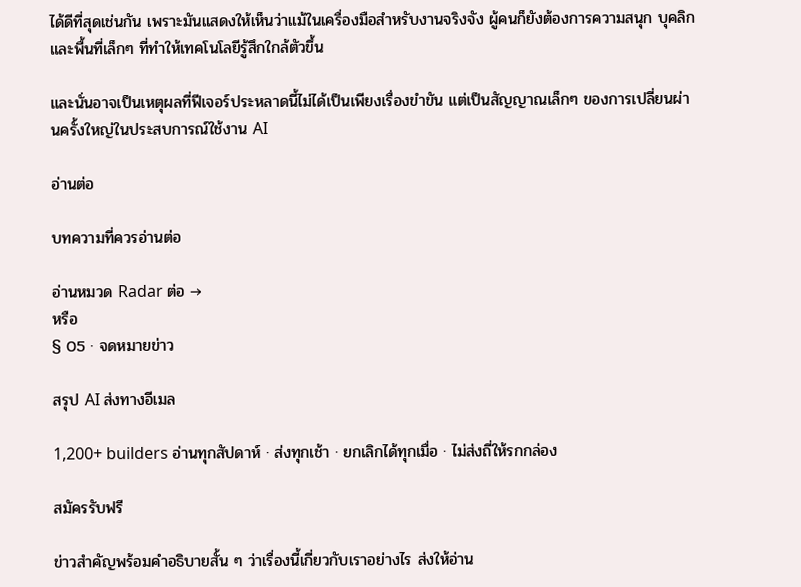ได้ดีที่สุดเช่นกัน เพราะมันแสดงให้เห็นว่าแม้ในเครื่องมือสำหรับงานจริงจัง ผู้คนก็ยังต้องการความสนุก บุคลิก และพื้นที่เล็กๆ ที่ทำให้เทคโนโลยีรู้สึกใกล้ตัวขึ้น

และนั่นอาจเป็นเหตุผลที่ฟีเจอร์ประหลาดนี้ไม่ได้เป็นเพียงเรื่องขำขัน แต่เป็นสัญญาณเล็กๆ ของการเปลี่ยนผ่านครั้งใหญ่ในประสบการณ์ใช้งาน AI

อ่านต่อ

บทความที่ควรอ่านต่อ

อ่านหมวด Radar ต่อ →
หรือ
§ 05 · จดหมายข่าว

สรุป AI ส่งทางอีเมล

1,200+ builders อ่านทุกสัปดาห์ · ส่งทุกเช้า · ยกเลิกได้ทุกเมื่อ · ไม่ส่งถี่ให้รกกล่อง

สมัครรับฟรี

ข่าวสำคัญพร้อมคำอธิบายสั้น ๆ ว่าเรื่องนี้เกี่ยวกับเราอย่างไร ส่งให้อ่าน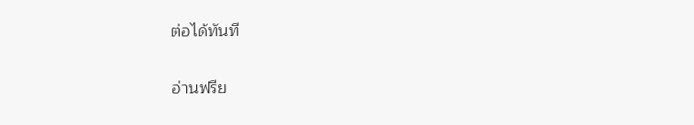ต่อได้ทันที

อ่านฟรีย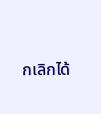กเลิกได้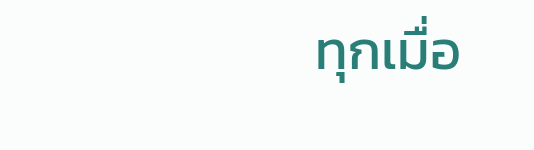ทุกเมื่อ